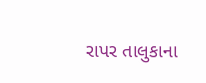રાપર તાલુકાના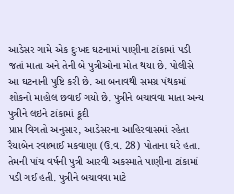આડેસર ગામે એક દુઃખદ ઘટનામાં પાણીના ટાંકામાં પડી જતાં માતા અને તેની બે પુત્રીઓના મોત થયા છે. પોલીસે આ ઘટનાની પુષ્ટિ કરી છે. આ બનાવથી સમગ્ર પંથકમાં શોકનો માહોલ છવાઈ ગયો છે. પુત્રીને બચાવવા માતા અન્ય પુત્રીને લઇને ટાંકામાં કૂદી
પ્રાપ્ત વિગતો અનુસાર, આડેસરના આહિરવાસમાં રહેતા રૈયાબેન રવાભાઈ મકવાણા (ઉ.વ. 28) પોતાના ઘરે હતા. તેમની પાંચ વર્ષની પુત્રી આરવી અકસ્માતે પાણીના ટાંકામાં પડી ગઈ હતી. પુત્રીને બચાવવા માટે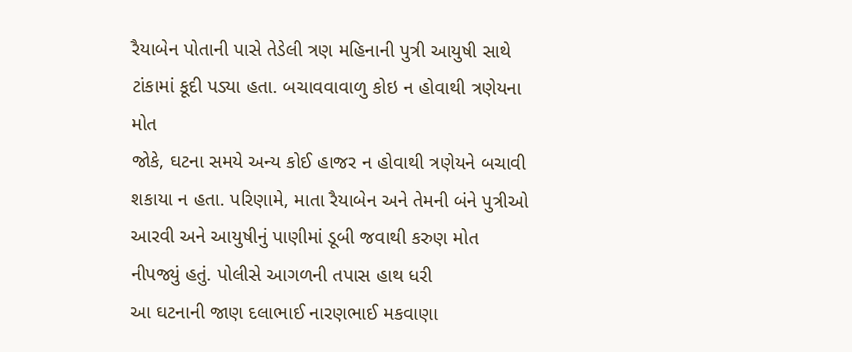રૈયાબેન પોતાની પાસે તેડેલી ત્રણ મહિનાની પુત્રી આયુષી સાથે ટાંકામાં કૂદી પડ્યા હતા. બચાવવાવાળુ કોઇ ન હોવાથી ત્રણેયના મોત
જોકે, ઘટના સમયે અન્ય કોઈ હાજર ન હોવાથી ત્રણેયને બચાવી શકાયા ન હતા. પરિણામે, માતા રૈયાબેન અને તેમની બંને પુત્રીઓ આરવી અને આયુષીનું પાણીમાં ડૂબી જવાથી કરુણ મોત નીપજ્યું હતું. પોલીસે આગળની તપાસ હાથ ધરી
આ ઘટનાની જાણ દલાભાઈ નારણભાઈ મકવાણા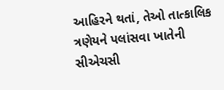આહિરને થતાં, તેઓ તાત્કાલિક ત્રણેયને પલાંસવા ખાતેની સીએચસી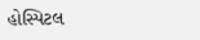હોસ્પિટલ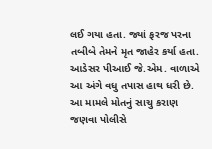લઈ ગયા હતા. જ્યાં ફરજ પરના તબીબે તેમને મૃત જાહેર કર્યા હતા. આડેસર પીઆઈ જે.એમ. વાળાએ આ અંગે વધુ તપાસ હાથ ધરી છે. આ મામલે મોતનું સાચુ કરાણ જણવા પોલીસે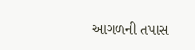આગળની તપાસ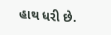હાથ ધરી છે.